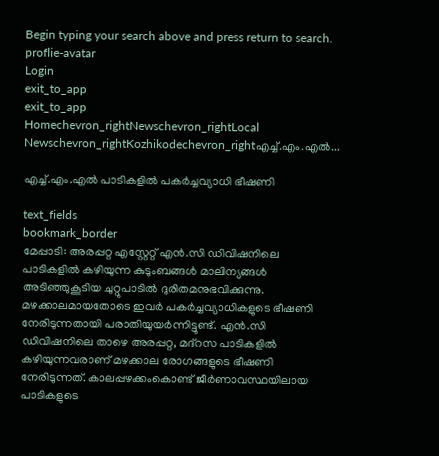Begin typing your search above and press return to search.
proflie-avatar
Login
exit_to_app
exit_to_app
Homechevron_rightNewschevron_rightLocal Newschevron_rightKozhikodechevron_rightഎച്ച്‌.എം.എല്‍...

എച്ച്‌.എം.എല്‍ പാടികളില്‍ പകർച്ചവ്യാധി ഭീഷണി

text_fields
bookmark_border
മേപ്പാടി: അരപ്പറ്റ എസ്റ്റേറ്റ്‌ എൻ.സി ഡിവിഷനിലെ പാടികളില്‍ കഴിയുന്ന കുടുംബങ്ങള്‍ മാലിന്യങ്ങള്‍ അടിഞ്ഞുകൂടിയ ചുറ്റുപാടില്‍ ദുരിതമനുഭവിക്കുന്നു. മഴക്കാലമായതോടെ ഇവർ പകർച്ചവ്യാധികളുടെ ഭീഷണി നേരിടുന്നതായി പരാതിയുയർന്നിട്ടുണ്ട്‌. എന്‍.സി ഡിവിഷനിലെ താഴെ അരപ്പറ്റ, മദ്റസ പാടികളില്‍ കഴിയുന്നവരാണ്‌ മഴക്കാല രോഗങ്ങളുടെ ഭീഷണി നേരിടുന്നത്‌. കാലപ്പഴക്കംകൊണ്ട്‌ ജീർണാവസ്ഥയിലായ പാടികളുടെ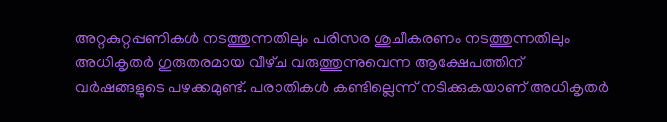അറ്റകുറ്റപ്പണികള്‍ നടത്തുന്നതിലും പരിസര ശുചീകരണം നടത്തുന്നതിലും അധികൃതർ ഗുരുതരമായ വീഴ്‌ച വരുത്തുന്നുവെന്ന ആക്ഷേപത്തിന്‌ വർഷങ്ങളുടെ പഴക്കമുണ്ട്‌. പരാതികള്‍ കണ്ടില്ലെന്ന്‌ നടിക്കുകയാണ്‌ അധികൃതർ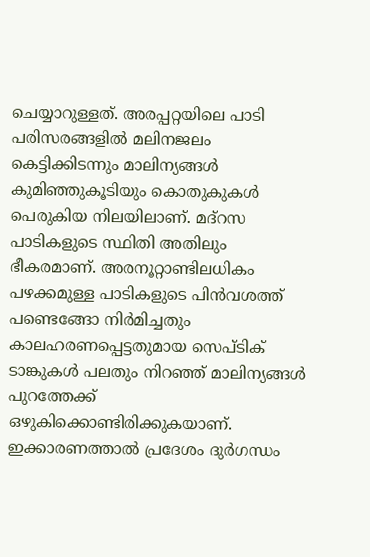ചെയ്യാറുള്ളത്‌. അരപ്പറ്റയിലെ പാടി പരിസരങ്ങളില്‍ മലിനജലം കെട്ടിക്കിടന്നും മാലിന്യങ്ങള്‍ കുമിഞ്ഞുകൂടിയും കൊതുകുകള്‍ പെരുകിയ നിലയിലാണ്‌. മദ്റസ പാടികളുടെ സ്ഥിതി അതിലും ഭീകരമാണ്‌. അരനൂറ്റാണ്ടിലധികം പഴക്കമുള്ള പാടികളുടെ പിന്‍വശത്ത്‌ പണ്ടെങ്ങോ നിർമിച്ചതും കാലഹരണപ്പെട്ടതുമായ സെപ്‌ടിക്‌ ടാങ്കുകള്‍ പലതും നിറഞ്ഞ്‌ മാലിന്യങ്ങള്‍ പുറത്തേക്ക്‌ ഒഴുകിക്കൊണ്ടിരിക്കുകയാണ്‌. ഇക്കാരണത്താല്‍ പ്രദേശം ദുർഗന്ധം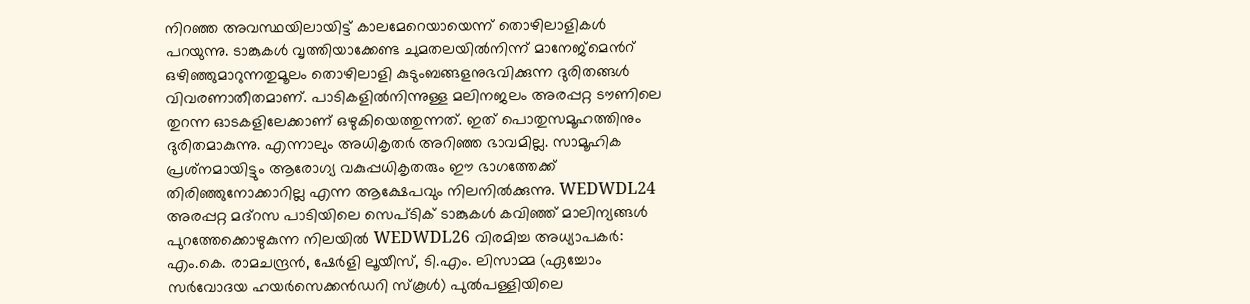നിറഞ്ഞ അവസ്ഥയിലായിട്ട്‌ കാലമേറെയായെന്ന്‌ തൊഴിലാളികള്‍ പറയുന്നു. ടാങ്കുകള്‍ വൃത്തിയാക്കേണ്ട ചുമതലയില്‍നിന്ന്‌ മാനേജ്‌മെൻറ് ഒഴിഞ്ഞുമാറുന്നതുമൂലം തൊഴിലാളി കുടുംബങ്ങളനുഭവിക്കുന്ന ദുരിതങ്ങള്‍ വിവരണാതീതമാണ്‌. പാടികളില്‍നിന്നുള്ള മലിനജലം അരപ്പറ്റ ടൗണിലെ തുറന്ന ഓടകളിലേക്കാണ്‌ ഒഴുകിയെത്തുന്നത്‌. ഇത്‌ പൊതുസമൂഹത്തിനും ദുരിതമാകുന്നു. എന്നാലും അധികൃതർ അറിഞ്ഞ ഭാവമില്ല. സാമൂഹിക പ്രശ്‌നമായിട്ടും ആരോഗ്യ വകുപ്പധികൃതരും ഈ ഭാഗത്തേക്ക്‌ തിരിഞ്ഞുനോക്കാറില്ല എന്ന ആക്ഷേപവും നിലനില്‍ക്കുന്നു. WEDWDL24 അരപ്പറ്റ മദ്റസ പാടിയിലെ സെപ്‌ടിക്‌ ടാങ്കുകള്‍ കവിഞ്ഞ്‌ മാലിന്യങ്ങള്‍ പുറത്തേക്കൊഴുകുന്ന നിലയില്‍ WEDWDL26 വിരമിച്ച അധ്യാപകർ: എം.കെ. രാമചന്ദ്രൻ, ഷേർളി ലൂയീസ്, ടി.എം. ലിസാമ്മ (ഏച്ചോം സർവോദയ ഹയർസെക്കൻഡറി സ്കൂൾ) പുൽപള്ളിയിലെ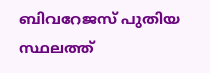ബിവറേജസ് പുതിയ സ്ഥലത്ത്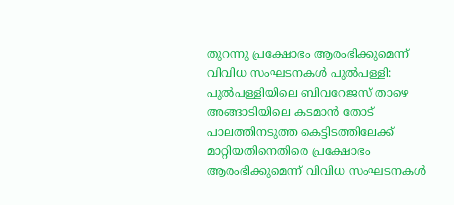തുറന്നു പ്രക്ഷോഭം ആരംഭിക്കുമെന്ന് വിവിധ സംഘടനകൾ പുൽപള്ളി: പുൽപള്ളിയിലെ ബിവറേജസ് താഴെ അങ്ങാടിയിലെ കടമാൻ തോട് പാലത്തിനടുത്ത കെട്ടിടത്തിലേക്ക് മാറ്റിയതിനെതിരെ പ്രക്ഷോഭം ആരംഭിക്കുമെന്ന് വിവിധ സംഘടനകൾ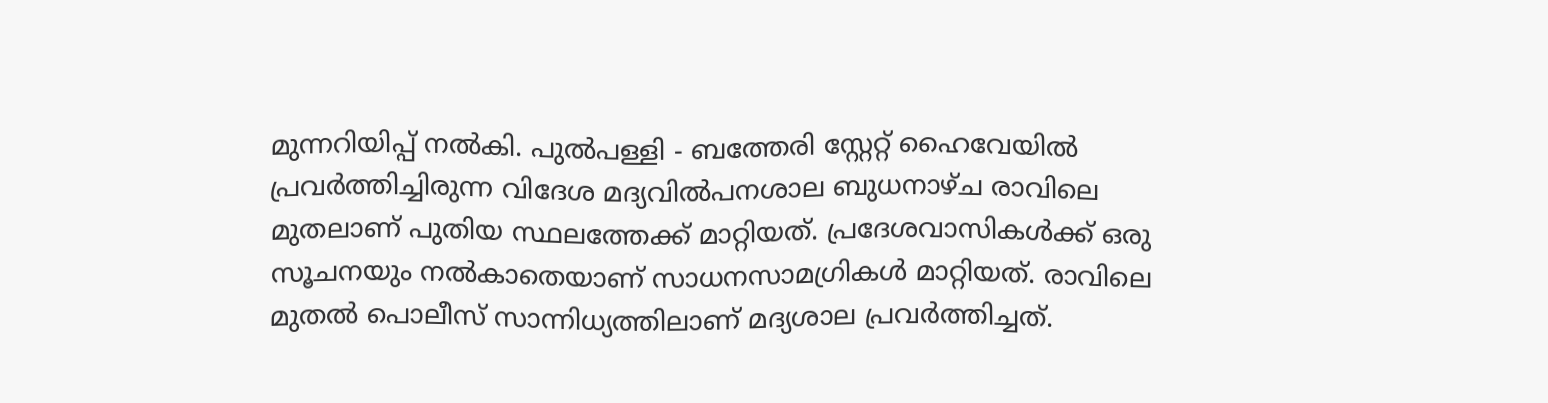മുന്നറിയിപ്പ് നൽകി. പുൽപള്ളി - ബത്തേരി സ്റ്റേറ്റ് ഹൈവേയിൽ പ്രവർത്തിച്ചിരുന്ന വിദേശ മദ്യവിൽപനശാല ബുധനാഴ്ച രാവിലെ മുതലാണ് പുതിയ സ്ഥലത്തേക്ക് മാറ്റിയത്. പ്രദേശവാസികൾക്ക് ഒരു സൂചനയും നൽകാതെയാണ് സാധനസാമഗ്രികൾ മാറ്റിയത്. രാവിലെ മുതൽ പൊലീസ് സാന്നിധ്യത്തിലാണ് മദ്യശാല പ്രവർത്തിച്ചത്.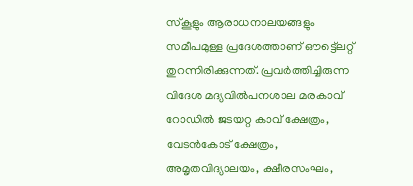സ്കൂളും ആരാധനാലയങ്ങളും സമീപമുള്ള പ്രദേശത്താണ് ഔട്ട്ലെറ്റ് തുറന്നിരിക്കുന്നത്. പ്രവർത്തിച്ചിരുന്ന വിദേശ മദ്യവിൽപനശാല മരകാവ് റോഡിൽ ജടയറ്റ കാവ് ക്ഷേത്രം, വേടൻകോട് ക്ഷേത്രം, അമൃതവിദ്യാലയം, ക്ഷീരസംഘം,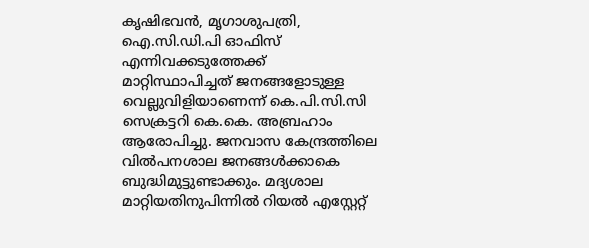കൃഷിഭവൻ, മൃഗാശുപത്രി, ഐ.സി.ഡി.പി ഓഫിസ് എന്നിവക്കടുത്തേക്ക് മാറ്റിസ്ഥാപിച്ചത് ജനങ്ങളോടുള്ള വെല്ലുവിളിയാണെന്ന് കെ.പി.സി.സി സെക്രട്ടറി കെ.കെ. അബ്രഹാം ആരോപിച്ചു. ജനവാസ കേന്ദ്രത്തിലെ വിൽപനശാല ജനങ്ങൾക്കാകെ ബുദ്ധിമുട്ടുണ്ടാക്കും. മദ്യശാല മാറ്റിയതിനുപിന്നിൽ റിയൽ എസ്റ്റേറ്റ്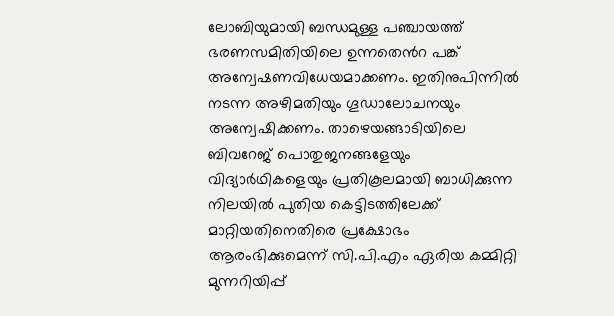ലോബിയുമായി ബന്ധമുള്ള പഞ്ചായത്ത് ഭരണസമിതിയിലെ ഉന്നതെൻറ പങ്ക് അന്വേഷണവിധേയമാക്കണം. ഇതിനുപിന്നിൽ നടന്ന അഴിമതിയും ഗൂഡാലോചനയും അന്വേഷിക്കണം. താഴെയങ്ങാടിയിലെ ബിവറേജ് പൊതുജനങ്ങളേയും വിദ്യാർഥികളെയും പ്രതികൂലമായി ബാധിക്കുന്ന നിലയിൽ പുതിയ കെട്ടിടത്തിലേക്ക് മാറ്റിയതിനെതിരെ പ്രക്ഷോഭം ആരംഭിക്കുമെന്ന് സി.പി.എം ഏരിയ കമ്മിറ്റി മുന്നറിയിപ്പ്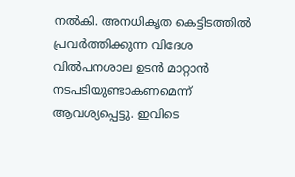നൽകി. അനധികൃത കെട്ടിടത്തിൽ പ്രവർത്തിക്കുന്ന വിദേശ വിൽപനശാല ഉടൻ മാറ്റാൻ നടപടിയുണ്ടാകണമെന്ന് ആവശ്യപ്പെട്ടു. ഇവിടെ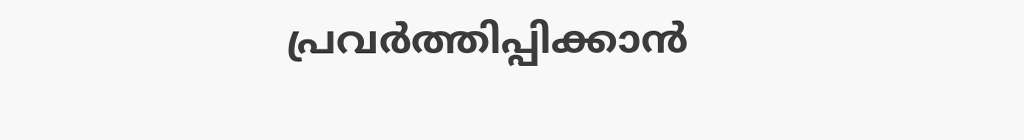പ്രവർത്തിപ്പിക്കാൻ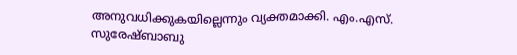അനുവധിക്കുകയില്ലെന്നും വ്യക്തമാക്കി. എം.എസ്. സുരേഷ്ബാബു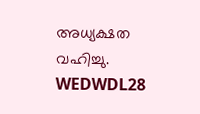അധ്യക്ഷത വഹിച്ചു. WEDWDL28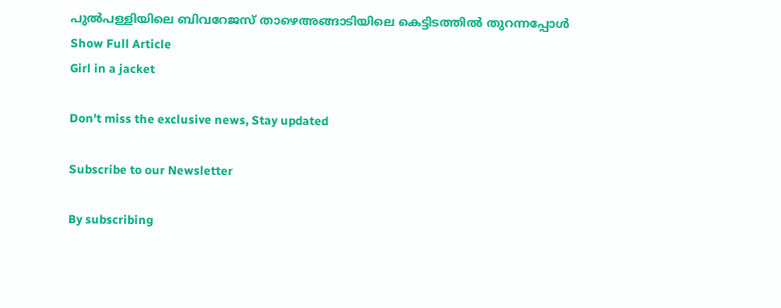പുൽപള്ളിയിലെ ബിവറേജസ് താഴെഅങ്ങാടിയിലെ കെട്ടിടത്തിൽ തുറന്നപ്പോൾ
Show Full Article
Girl in a jacket

Don't miss the exclusive news, Stay updated

Subscribe to our Newsletter

By subscribing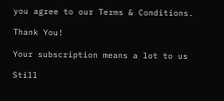you agree to our Terms & Conditions.

Thank You!

Your subscription means a lot to us

Still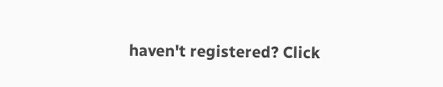haven't registered? Click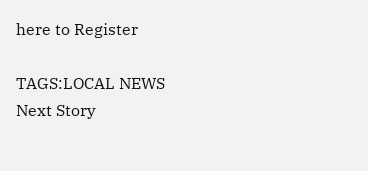here to Register

TAGS:LOCAL NEWS
Next Story